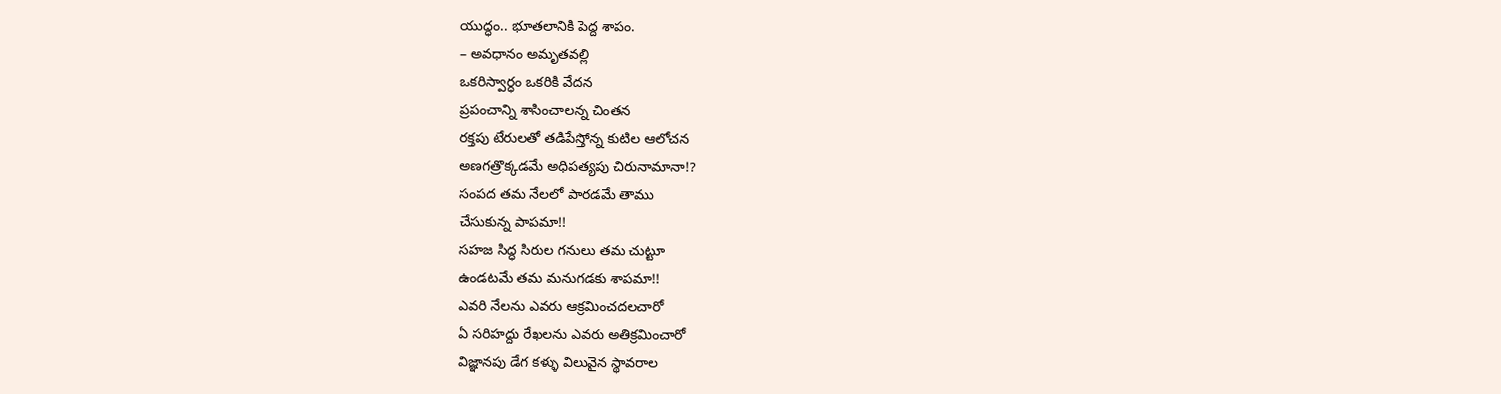యుద్ధం.. భూతలానికి పెద్ద శాపం.
– అవధానం అమృతవల్లి
ఒకరిస్వార్ధం ఒకరికి వేదన
ప్రపంచాన్ని శాసించాలన్న చింతన
రక్తపు టేరులతో తడిపేస్తోన్న కుటిల ఆలోచన
అణగత్రొక్కడమే అధిపత్యపు చిరునామానా!?
సంపద తమ నేలలో పారడమే తాము
చేసుకున్న పాపమా!!
సహజ సిద్ధ సిరుల గనులు తమ చుట్టూ
ఉండటమే తమ మనుగడకు శాపమా!!
ఎవరి నేలను ఎవరు ఆక్రమించదలచారో
ఏ సరిహద్దు రేఖలను ఎవరు అతిక్రమించారో
విజ్ఞానపు డేగ కళ్ళు విలువైన స్థావరాల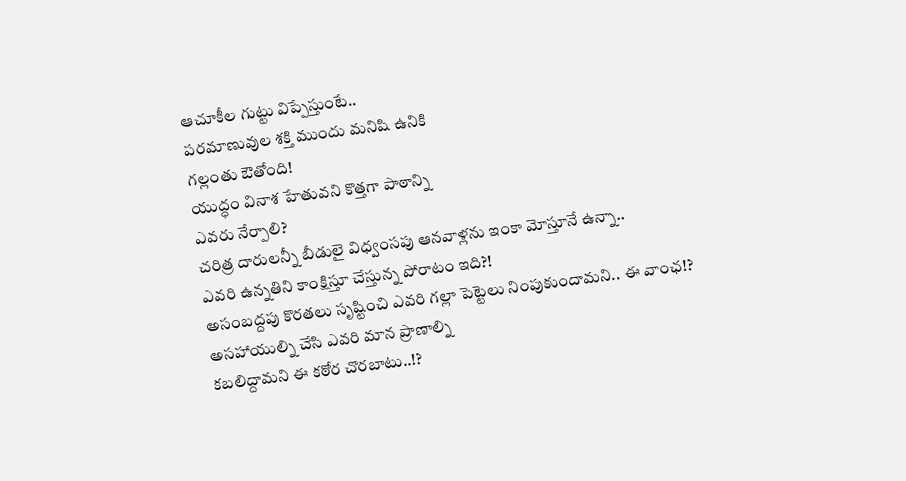ఆచూకీల గుట్టు విప్పేస్తుంటే..
పరమాణువుల శక్తి ముందు మనిషి ఉనికి
గల్లంతు ఔతోంది!
యుద్ధం వినాశ హేతువని కొత్తగా పాఠాన్ని
ఎవరు నేర్పాలి?
చరిత్ర దారులన్నీ బీడులై విధ్వంసపు ఆనవాళ్లను ఇంకా మోస్తూనే ఉన్నా..
ఎవరి ఉన్నతిని కాంక్షిస్తూ చేస్తున్న పోరాటం ఇది?!
అసంబద్దపు కొరతలు సృష్టించి ఎవరి గల్లా పెట్టెలు నింపుకుందామని.. ఈ వాంఛ!?
అసహాయుల్ని చేసి ఎవరి మాన ప్రాణాల్ని
కబలిద్దామని ఈ కఠోర చొరబాటు..!?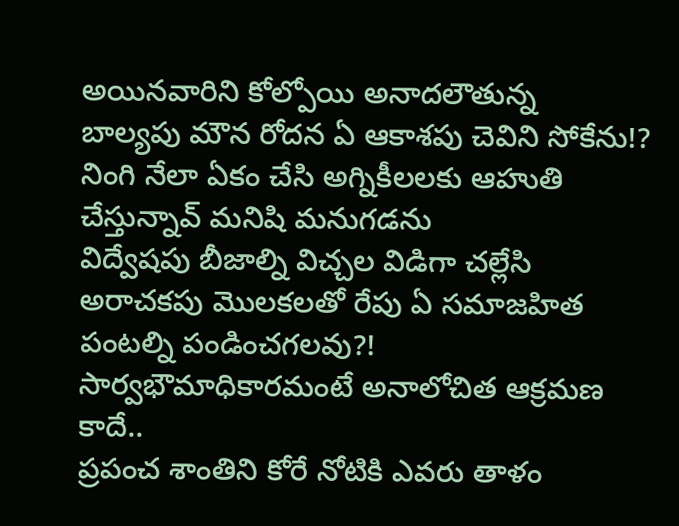అయినవారిని కోల్పోయి అనాదలౌతున్న
బాల్యపు మౌన రోదన ఏ ఆకాశపు చెవిని సోకేను!?
నింగి నేలా ఏకం చేసి అగ్నికీలలకు ఆహుతి
చేస్తున్నావ్ మనిషి మనుగడను
విద్వేషపు బీజాల్ని విచ్చల విడిగా చల్లేసి
అరాచకపు మొలకలతో రేపు ఏ సమాజహిత పంటల్ని పండించగలవు?!
సార్వభౌమాధికారమంటే అనాలోచిత ఆక్రమణ కాదే..
ప్రపంచ శాంతిని కోరే నోటికి ఎవరు తాళం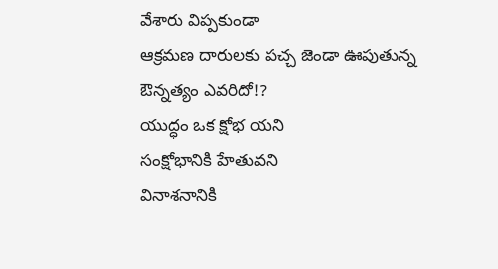వేశారు విప్పకుండా
ఆక్రమణ దారులకు పచ్చ జెండా ఊపుతున్న
ఔన్నత్యం ఎవరిదో!?
యుద్ధం ఒక క్షోభ యని
సంక్షోభానికి హేతువని
వినాశనానికి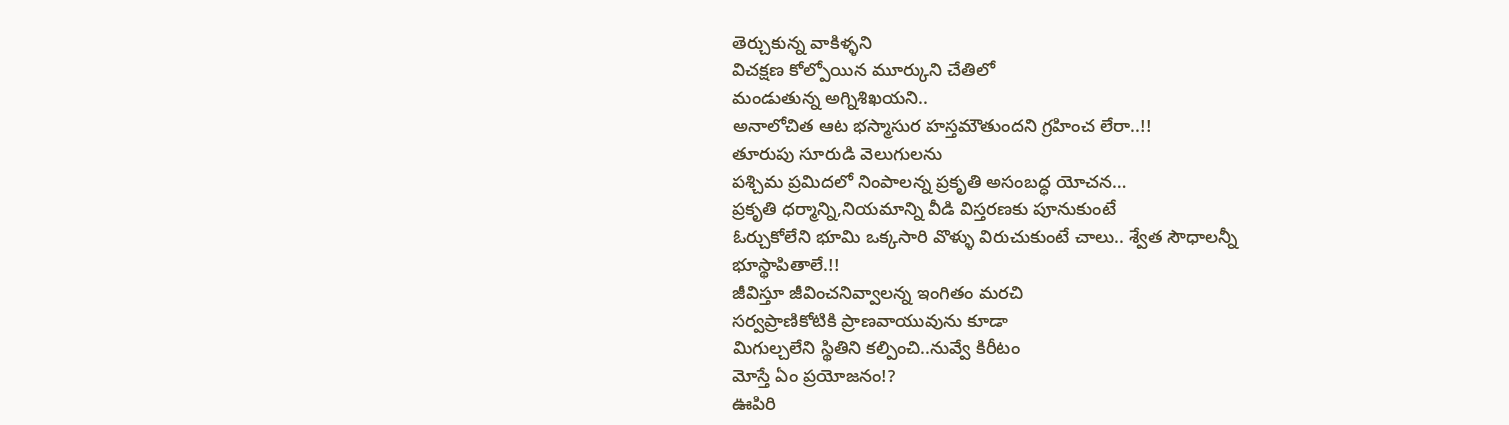తెర్చుకున్న వాకిళ్ళని
విచక్షణ కోల్పోయిన మూర్కుని చేతిలో
మండుతున్న అగ్నిశిఖయని..
అనాలోచిత ఆట భస్మాసుర హస్తమౌతుందని గ్రహించ లేరా..!!
తూరుపు సూరుడి వెలుగులను
పశ్చిమ ప్రమిదలో నింపాలన్న ప్రకృతి అసంబద్ధ యోచన…
ప్రకృతి ధర్మాన్ని,నియమాన్ని వీడి విస్తరణకు పూనుకుంటే
ఓర్చుకోలేని భూమి ఒక్కసారి వొళ్ళు విరుచుకుంటే చాలు.. శ్వేత సౌధాలన్నీ
భూస్థాపితాలే.!!
జీవిస్తూ జీవించనివ్వాలన్న ఇంగితం మరచి
సర్వప్రాణికోటికి ప్రాణవాయువును కూడా
మిగుల్చలేని స్థితిని కల్పించి..నువ్వే కిరీటం
మోస్తే ఏం ప్రయోజనం!?
ఊపిరి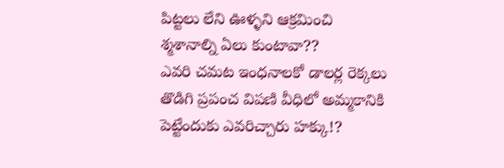పిట్టలు లేని ఊళ్ళని ఆక్రమించి
శ్మశానాల్ని ఏలు కుంటావా??
ఎవరి చమట ఇంధనాలకో డాలర్ల రెక్కలు
తొడిగి ప్రపంచ విపణి వీధిలో అమ్మకానికి
పెట్టేందుకు ఎవరిచ్చారు హక్కు!?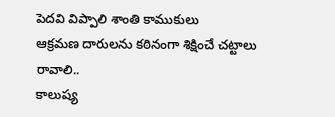పెదవి విప్పాలి శాంతి కాముకులు
ఆక్రమణ దారులను కఠినంగా శిక్షించే చట్టాలు రావాలి..
కాలుష్య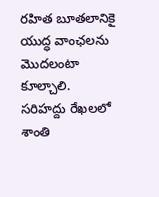రహిత బూతలానికై యుద్ధ వాంఛలను మొదలంటా కూల్చాలి.
సరిహద్దు రేఖలలో శాంతి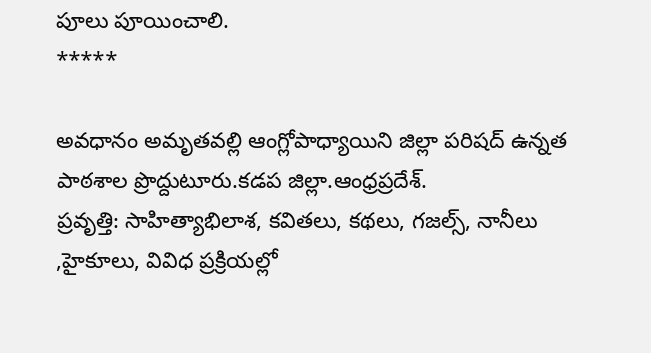పూలు పూయించాలి.
*****

అవధానం అమృతవల్లి ఆంగ్లోపాధ్యాయిని జిల్లా పరిషద్ ఉన్నత పాఠశాల ప్రొద్దుటూరు.కడప జిల్లా.ఆంధ్రప్రదేశ్.
ప్రవృత్తి: సాహిత్యాభిలాశ, కవితలు, కథలు, గజల్స్, నానీలు ,హైకూలు, వివిధ ప్రక్రియల్లో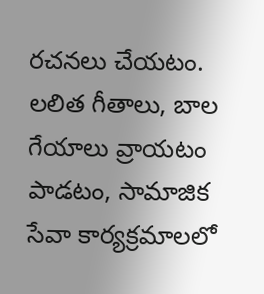రచనలు చేయటం. లలిత గీతాలు, బాల గేయాలు వ్రాయటం పాడటం, సామాజిక సేవా కార్యక్రమాలలో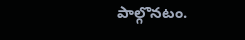పాల్గొనటం.